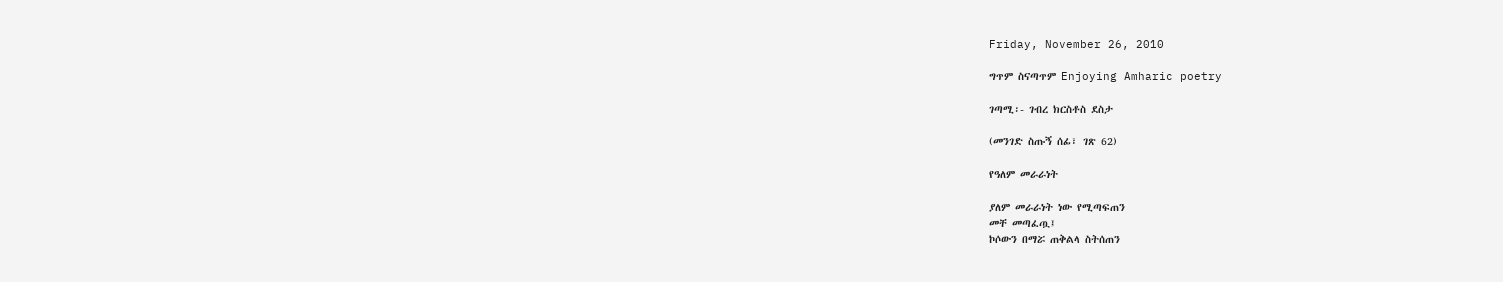Friday, November 26, 2010

ግጥም ስናጣጥም Enjoying Amharic poetry

ገጣሚ፡- ገብረ ክርስቶስ ደስታ

(መንገድ ስጡኝ ሰፊ፣ ገጽ 62)

የዓለም መራራነት

ያለም መራራነት ነው የሚጣፍጠን
መቸ መጣፈጧ፤
ኮሶውን በማሯ ጠቅልላ ስትሰጠን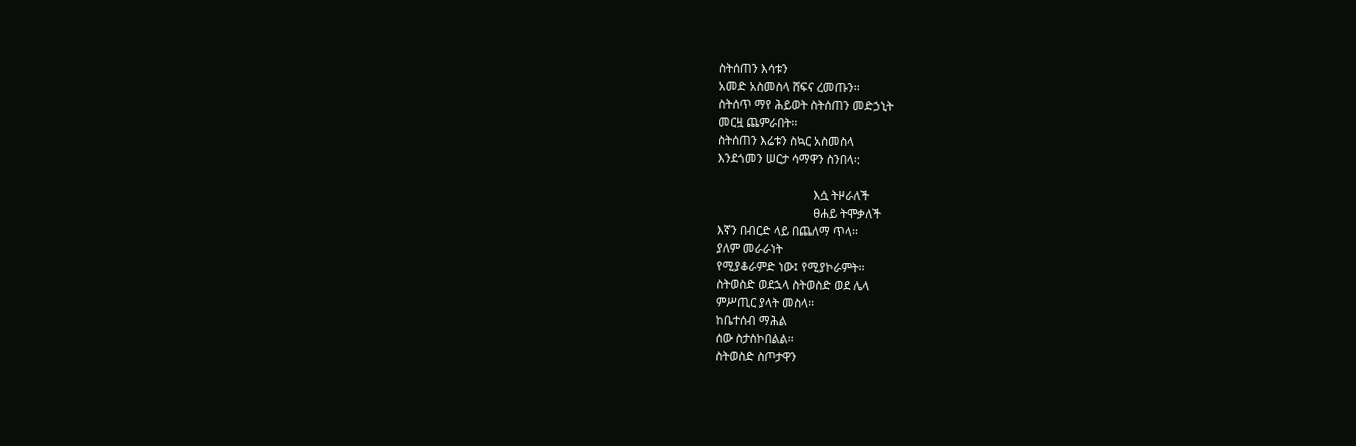ስትሰጠን እሳቱን
አመድ አስመስላ ሸፍና ረመጡን፡፡
ስትሰጥ ማየ ሕይወት ስትሰጠን መድኃኒት
መርዟ ጨምራበት፡፡
ስትሰጠን እሬቱን ስኳር አስመስላ
እንደጎመን ሠርታ ሳማዋን ስንበላ፡:

                                እሷ ትዞራለች
                                ፀሐይ ትሞቃለች
እኛን በብርድ ላይ በጨለማ ጥላ፡፡
ያለም መራራነት
የሚያቆራምድ ነው፤ የሚያኮራምት፡፡
ስትወስድ ወደኋላ ስትወስድ ወደ ሌላ
ምሥጢር ያላት መስላ፡፡
ከቤተሰብ ማሕል
ሰው ስታስኮበልል፡፡
ስትወስድ ስጦታዋን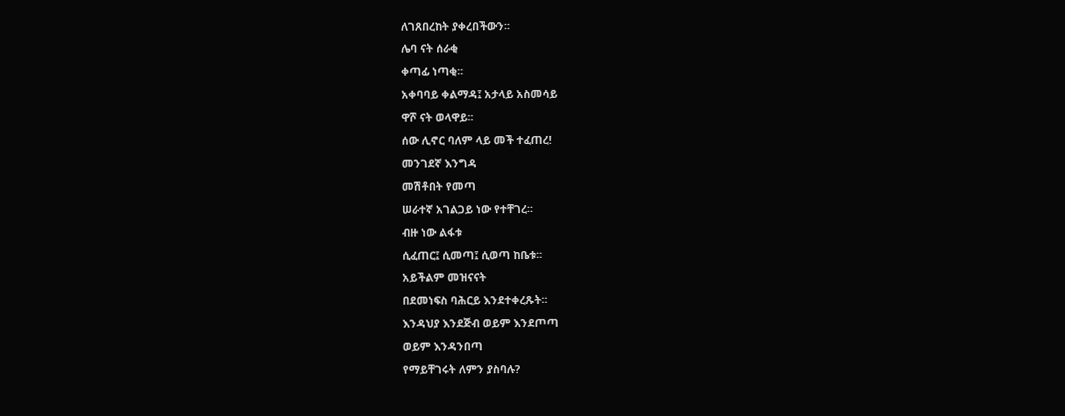ለገጸበረከት ያቀረበችውን፡፡
ሌባ ናት ሰራቂ
ቀጣፊ ነጣቂ፡፡
አቀባባይ ቀልማዳ፤ አታላይ አስመሳይ
ዋሾ ናት ወላዋይ፡፡
ሰው ሊኖር ባለም ላይ መች ተፈጠረ!
መንገደኛ እንግዳ
መሽቶበት የመጣ
ሠራተኛ አገልጋይ ነው የተቸገረ፡፡
ብዙ ነው ልፋቱ
ሲፈጠር፤ ሲመጣ፤ ሲወጣ ከቤቱ፡፡
አይችልም መዝናናት
በደመነፍስ ባሕርይ እንደተቀረጹት፡፡
እንዳህያ እንደጅብ ወይም እንደጦጣ
ወይም እንዳንበጣ
የማይቸገሩት ለምን ያስባሉ?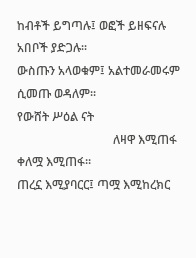ከብቶች ይግጣሉ፤ ወፎች ይዘፍናሉ
አበቦች ያድጋሉ፡፡
ውስጡን አላወቁም፤ አልተመራመሩም
ሲመጡ ወዳለም፡፡
የውሸት ሥዕል ናት
                                ለዛዋ እሚጠፋ ቀለሟ እሚጠፋ፡፡
ጠረኗ እሚያባርር፤ ጣሟ እሚከረክር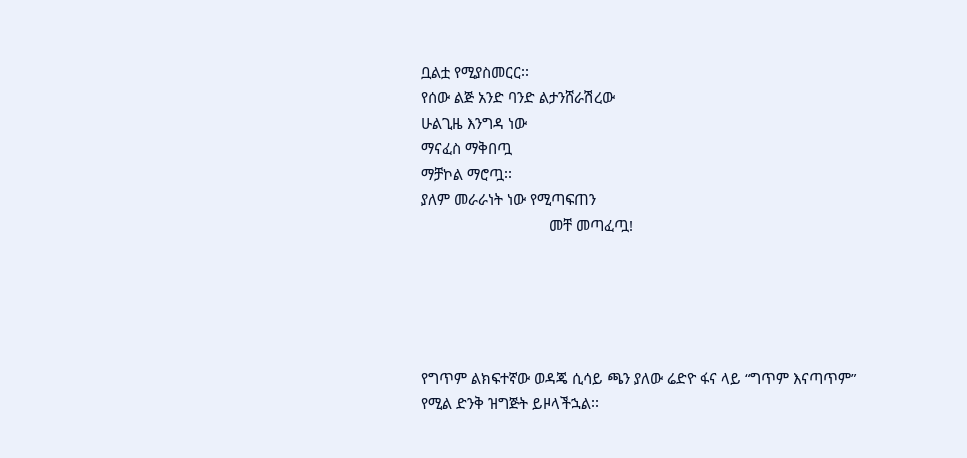ቧልቷ የሚያስመርር፡፡
የሰው ልጅ አንድ ባንድ ልታንሸራሽረው
ሁልጊዜ እንግዳ ነው
ማናፈስ ማቅበጧ
ማቻኮል ማሮጧ፡፡
ያለም መራራነት ነው የሚጣፍጠን
                                መቸ መጣፈጧ!





የግጥም ልክፍተኛው ወዳጄ ሲሳይ ጫን ያለው ሬድዮ ፋና ላይ “ግጥም እናጣጥም” የሚል ድንቅ ዝግጅት ይዞላችኋል፡፡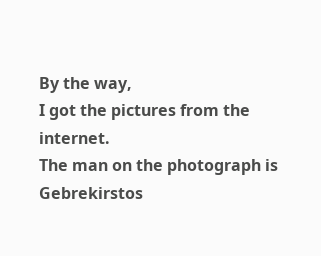By the way,
I got the pictures from the internet.
The man on the photograph is Gebrekirstos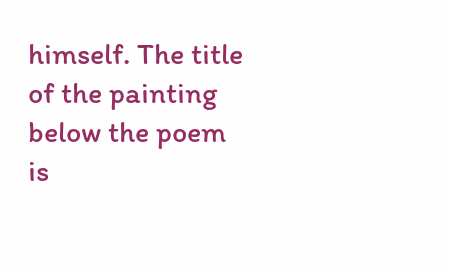himself. The title of the painting below the poem is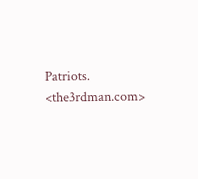Patriots. <the3rdman.com>